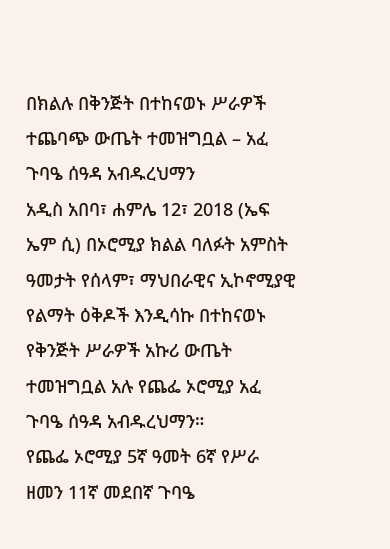በክልሉ በቅንጅት በተከናወኑ ሥራዎች ተጨባጭ ውጤት ተመዝግቧል – አፈ ጉባዔ ሰዓዳ አብዱረህማን
አዲስ አበባ፣ ሐምሌ 12፣ 2018 (ኤፍ ኤም ሲ) በኦሮሚያ ክልል ባለፉት አምስት ዓመታት የሰላም፣ ማህበራዊና ኢኮኖሚያዊ የልማት ዕቅዶች እንዲሳኩ በተከናወኑ የቅንጅት ሥራዎች አኩሪ ውጤት ተመዝግቧል አሉ የጨፌ ኦሮሚያ አፈ ጉባዔ ሰዓዳ አብዱረህማን።
የጨፌ ኦሮሚያ 5ኛ ዓመት 6ኛ የሥራ ዘመን 11ኛ መደበኛ ጉባዔ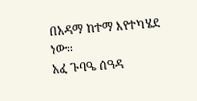በአዳማ ከተማ እየተካሄደ ነው፡፡
አፈ ጉባዔ ሰዓዳ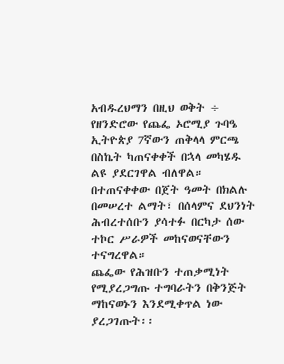አብዱረህማን በዚህ ወቅት ÷ የዘንድሮው የጨፌ ኦሮሚያ ጉባዔ ኢትዮጵያ 7ኛውን ጠቅላላ ምርጫ በስኬት ካጠናቀቀች በኋላ መካሄዱ ልዩ ያደርገዋል ብለዋል።
በተጠናቀቀው በጀት ዓመት በክልሉ በመሠረተ ልማት፣ በሰላምና ደህንነት ሕብረተሰቡን ያሳተፉ በርካታ ሰው ተኮር ሥራዎች መከናወናቸውን ተናግረዋል።
ጨፌው የሕዝቡን ተጠቃሚነት የሚያረጋግጡ ተግባራትን በቅንጅት ማከናወኑን እንደሚቀጥል ነው ያረጋገጡት፡፡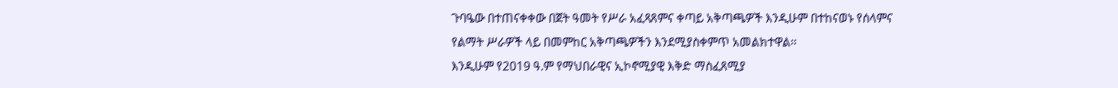ጉባዔው በተጠናቀቀው በጀት ዓመት የሥራ አፈጻጸምና ቀጣይ አቅጣጫዎች እንዲሁም በተከናወኑ የሰላምና የልማት ሥራዎች ላይ በመምከር አቅጣጫዎችን እንደሚያስቀምጥ አመልክተዋል፡፡
እንዲሁም የ2019 ዓ.ም የማህበራዊና ኢኮኖሚያዊ እቅድ ማስፈጸሚያ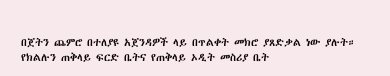በጀትን ጨምሮ በተለያዩ አጀንዳዎች ላይ በጥልቀት መክሮ ያጸድቃል ነው ያሉት።
የክልሉን ጠቅላይ ፍርድ ቤትና የጠቅላይ ኦዲት መስሪያ ቤት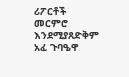ሪፖርቶች መርምሮ እንደሚያጸድቅም አፈ ጉባዔዋ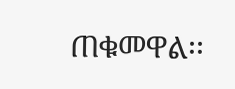ጠቁመዋል፡፡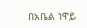በአቤል ነዋይ